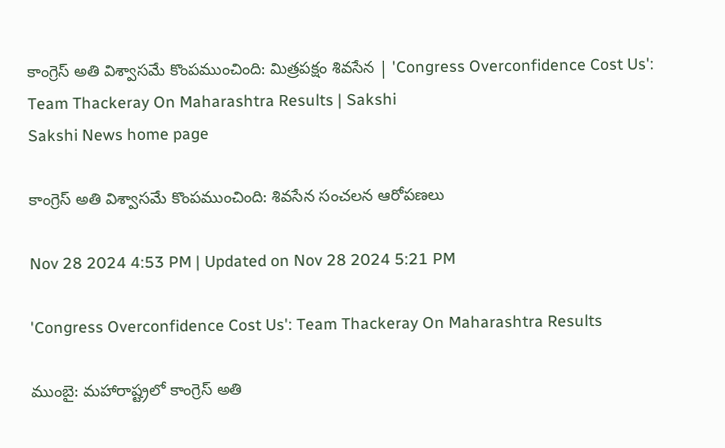కాంగ్రెస్‌ అతి విశ్వాసమే కొంపముంచింది: మిత్రపక్షం శివసేన | 'Congress Overconfidence Cost Us': Team Thackeray On Maharashtra Results | Sakshi
Sakshi News home page

కాంగ్రెస్‌ అతి విశ్వాసమే కొంపముంచింది: శివసేన సంచలన ఆరోపణలు

Nov 28 2024 4:53 PM | Updated on Nov 28 2024 5:21 PM

'Congress Overconfidence Cost Us': Team Thackeray On Maharashtra Results

ముంబై: మహారాష్ట్రలో కాంగ్రెస్‌ అతి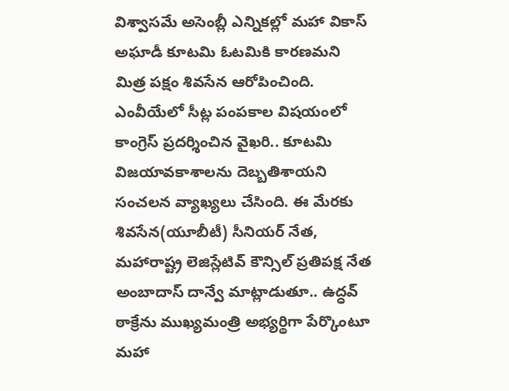విశ్వాసమే అసెంబ్లీ ఎన్నికల్లో మహా వికాస్‌ అఘాడీ కూటమి ఓటమికి కారణమని మిత్ర పక్షం శివసేన ఆరోపించింది. ఎంవీయేలో సీట్ల పంపకాల విషయంలో కాంగ్రెస్‌ ప్రదర్శించిన వైఖరి.. కూటమి విజయావకాశాలను దెబ్బతిశాయని సంచలన వ్యాఖ్యలు చేసింది. ఈ మేరకు శివసేన(యూబీటీ) సీనియర్‌ నేత, మహారాష్ట్ర లెజిస్లేటివ్ కౌన్సిల్ ప్రతిపక్ష నేత అంబాదాస్ దాన్వే మాట్లాడుతూ.. ఉద్ధవ్ ఠాక్రేను ముఖ్యమంత్రి అభ్యర్థిగా పేర్కొంటూ మహా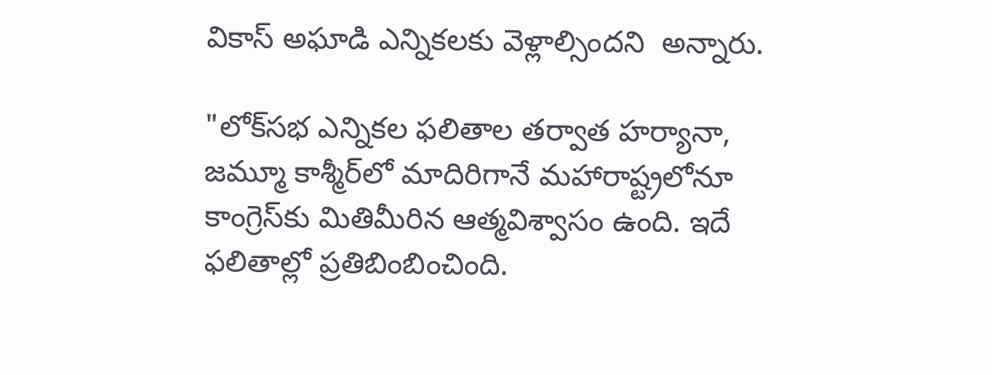వికాస్ అఘాడి ఎన్నికలకు వెళ్లాల్సిందని  అన్నారు.

"లోక్‌సభ ఎన్నికల ఫలితాల తర్వాత హర్యానా, జమ్మూ కాశ్మీర్‌లో మాదిరిగానే మహారాష్ట్రలోనూ కాంగ్రెస్‌కు మితిమీరిన ఆత్మవిశ్వాసం ఉంది. ఇదే ఫలితాల్లో ప్రతిబింబించింది.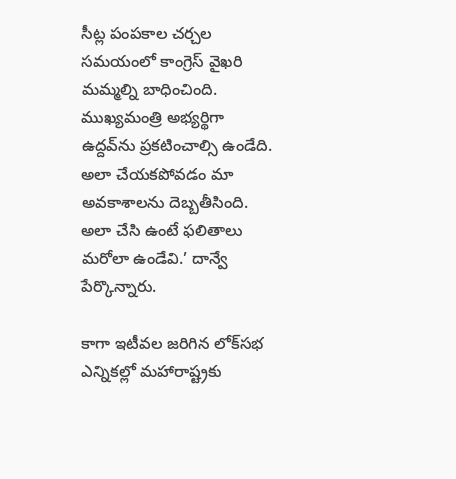సీట్ల పంపకాల చర్చల సమయంలో కాంగ్రెస్‌ వైఖరి మమ్మల్ని బాధించింది.  ముఖ్యమంత్రి అభ్యర్థిగా ఉద్దవ్‌ను ప్రకటించాల్సి ఉండేది. అలా చేయకపోవడం మా అవకాశాలను దెబ్బతీసింది. అలా చేసి ఉంటే ఫలితాలు మరోలా ఉండేవి.’ దాన్వే పేర్కొన్నారు.

కాగా ఇటీవల జరిగిన లోక్‌సభ ఎన్నికల్లో మహారాష్ట్రకు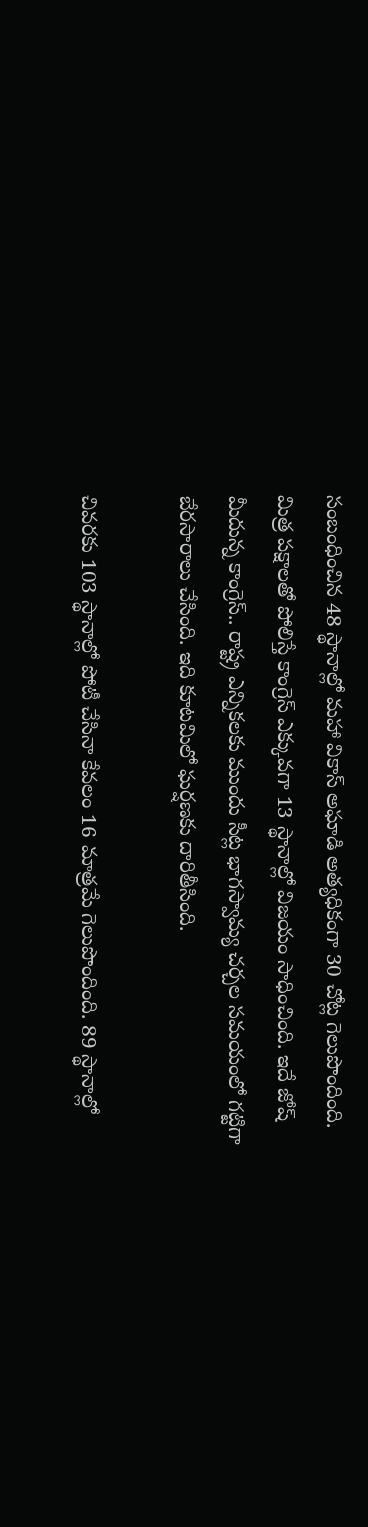సంబంధించిన 48 స్థానాల్లో మహా వికాస్ అఘాడి అత్యధికంగా 30 చోట్ల గెలుపొందింది. మిత్ర పక్షాలతో పోలిస్తే కాంగ్రెస్‌ ఎక్కువగా 13 స్థానాల్లో విజయం సాధించింది. ఇదే జోష్‌ మీదున్న కాంగ్రెస్‌.. రాష్ట్ర ఎన్నికలకు ముందు సీట్ల భాగస్వామ్య చర్చల సమయంలో గట్టిగా బేరసారాలు చేసింది. ఇది కూటమిలో ఘర్షణకు దారితీసింది.

చివరకు 103 స్థానాల్లో పోటీ చేసినా కేవలం 16 మాత్రమే గెలుపొందింది. 89 స్థానాల్లో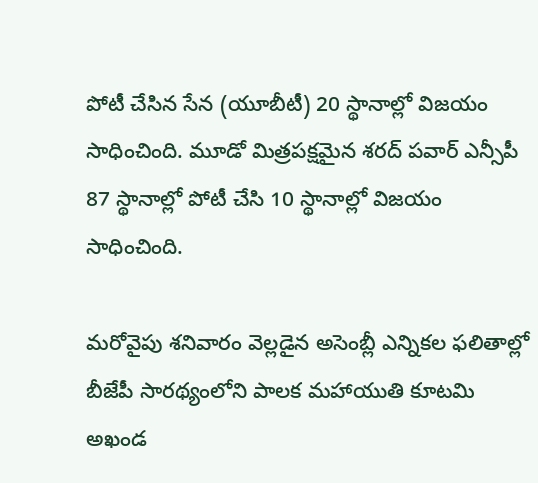పోటీ చేసిన సేన (యూబీటీ) 20 స్థానాల్లో విజయం సాధించింది. మూడో మిత్రపక్షమైన శరద్ పవార్ ఎన్సీపీ 87 స్థానాల్లో పోటీ చేసి 10 స్థానాల్లో విజయం సాధించింది.

మరోవైపు శనివారం వెల్లడైన అసెంబ్లీ ఎన్నికల ఫలితాల్లో బీజేపీ సారథ్యంలోని పాలక మహాయుతి కూటమి అఖండ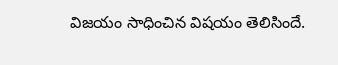విజయం సాధించిన విషయం తెలిసిందే.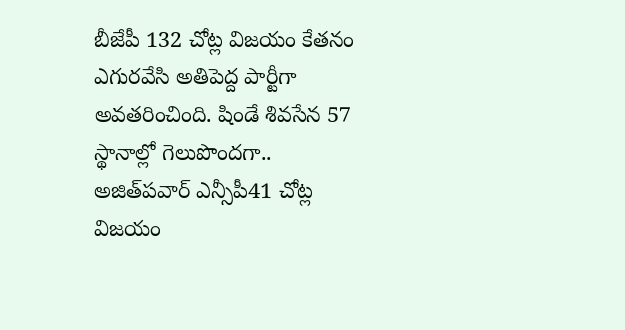బీజేపీ 132 చోట్ల విజయం కేతనం ఎగురవేసి అతిపెద్ద పార్టీగా అవతరించింది. షిండే శివసేన 57 స్థానాల్లో గెలుపొందగా.. అజిత్‌పవార్‌ ఎన్సీపీ41 చోట్ల విజయం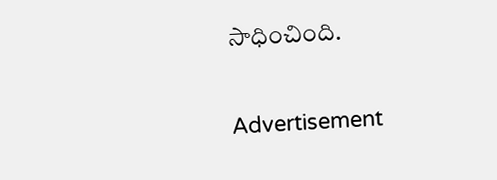సాధించింది.

Advertisement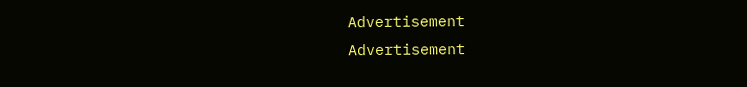Advertisement
Advertisement